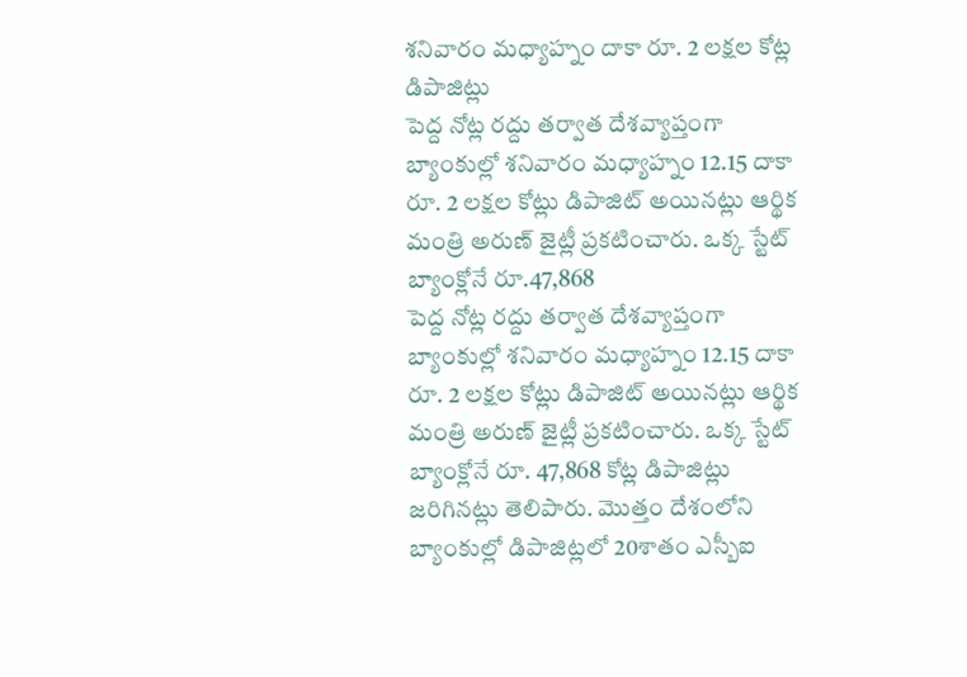శనివారం మధ్యాహ్నం దాకా రూ. 2 లక్షల కోట్ల డిపాజిట్లు
పెద్ద నోట్ల రద్దు తర్వాత దేశవ్యాప్తంగా బ్యాంకుల్లో శనివారం మధ్యాహ్నం 12.15 దాకా రూ. 2 లక్షల కోట్లు డిపాజిట్ అయినట్లు ఆర్థిక మంత్రి అరుణ్ జైట్లీ ప్రకటించారు. ఒక్క స్టేట్ బ్యాంక్లోనే రూ.47,868
పెద్ద నోట్ల రద్దు తర్వాత దేశవ్యాప్తంగా బ్యాంకుల్లో శనివారం మధ్యాహ్నం 12.15 దాకా రూ. 2 లక్షల కోట్లు డిపాజిట్ అయినట్లు ఆర్థిక మంత్రి అరుణ్ జైట్లీ ప్రకటించారు. ఒక్క స్టేట్ బ్యాంక్లోనే రూ. 47,868 కోట్ల డిపాజిట్లు జరిగినట్లు తెలిపారు. మొత్తం దేశంలోని బ్యాంకుల్లో డిపాజిట్లలో 20శాతం ఎస్బీఐ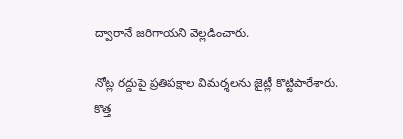ద్వారానే జరిగాయని వెల్లడించారు.

నోట్ల రద్దుపై ప్రతిపక్షాల విమర్శలను జైట్లీ కొట్టిపారేశారు. కొత్త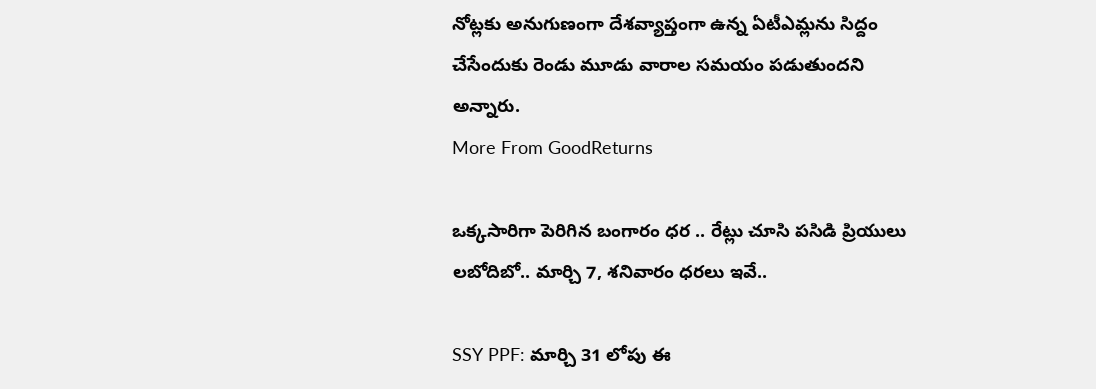నోట్లకు అనుగుణంగా దేశవ్యాప్తంగా ఉన్న ఏటీఎమ్లను సిద్దం చేసేందుకు రెండు మూడు వారాల సమయం పడుతుందని అన్నారు.
More From GoodReturns

ఒక్కసారిగా పెరిగిన బంగారం ధర .. రేట్లు చూసి పసిడి ప్రియులు లబోదిబో.. మార్చి 7, శనివారం ధరలు ఇవే..

SSY PPF: మార్చి 31 లోపు ఈ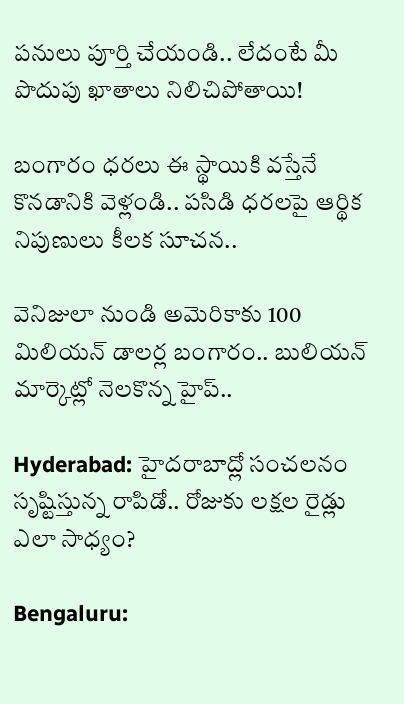పనులు పూర్తి చేయండి.. లేదంటే మీ పొదుపు ఖాతాలు నిలిచిపోతాయి!

బంగారం ధరలు ఈ స్థాయికి వస్తేనే కొనడానికి వెళ్లండి.. పసిడి ధరలపై ఆర్థిక నిపుణులు కీలక సూచన..

వెనిజులా నుండి అమెరికాకు 100 మిలియన్ డాలర్ల బంగారం.. బులియన్ మార్కెట్లో నెలకొన్న హైప్..

Hyderabad: హైదరాబాద్లో సంచలనం సృష్టిస్తున్న రాపిడో.. రోజుకు లక్షల రైడ్లు ఎలా సాధ్యం?

Bengaluru: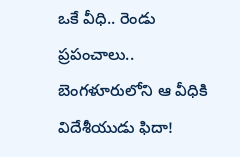ఒకే వీధి.. రెండు ప్రపంచాలు.. బెంగళూరులోని ఆ వీధికి విదేశీయుడు ఫిదా!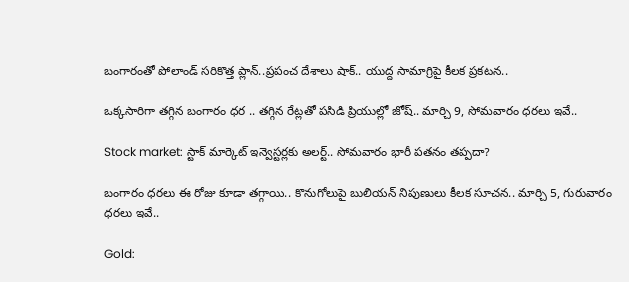బంగారంతో పోలాండ్ సరికొత్త ప్లాన్..ప్రపంచ దేశాలు షాక్.. యుద్ద సామాగ్రిపై కీలక ప్రకటన..

ఒక్కసారిగా తగ్గిన బంగారం ధర .. తగ్గిన రేట్లతో పసిడి ప్రియుల్లో జోష్.. మార్చి 9, సోమవారం ధరలు ఇవే..

Stock market: స్టాక్ మార్కెట్ ఇన్వెస్టర్లకు అలర్ట్.. సోమవారం భారీ పతనం తప్పదా?

బంగారం ధరలు ఈ రోజు కూడా తగ్గాయి.. కొనుగోలుపై బులియన్ నిపుణులు కీలక సూచన.. మార్చి 5, గురువారం ధరలు ఇవే..

Gold: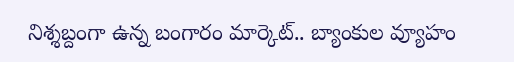నిశ్శబ్దంగా ఉన్న బంగారం మార్కెట్.. బ్యాంకుల వ్యూహం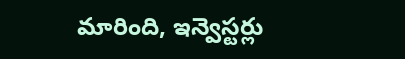మారింది, ఇన్వెస్టర్లు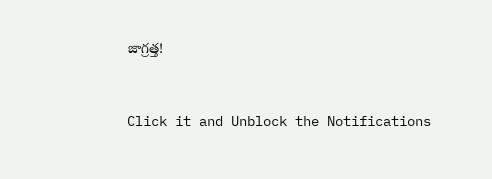జాగ్రత్త!



Click it and Unblock the Notifications